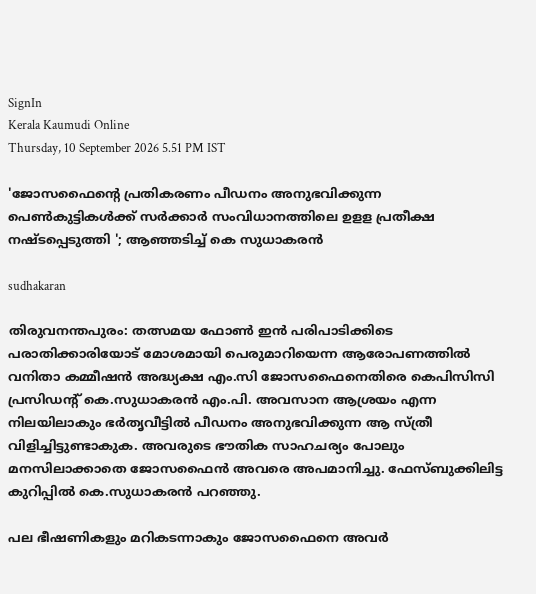SignIn
Kerala Kaumudi Online
Thursday, 10 September 2026 5.51 PM IST

'ജോസഫൈന്റെ പ്രതികരണം പീഡനം അനുഭവിക്കുന്ന പെൺകുട്ടികൾക്ക് സർക്കാർ സംവിധാനത്തിലെ ഉള‌ള പ്രതീക്ഷ നഷ്‌ടപ്പെടുത്തി '; ആഞ്ഞടിച്ച് കെ സുധാകരൻ

sudhakaran

തിരുവനന്തപുരം: തത്സമയ ഫോൺ ഇൻ പരിപാടിക്കിടെ പരാതിക്കാരിയോട് മോശമായി പെരുമാറിയെന്ന ആരോപണത്തിൽ വനിതാ കമ്മീഷൻ അദ്ധ്യക്ഷ എം.സി ജോസഫൈനെതിരെ കെപിസിസി പ്രസിഡന്റ് കെ.സുധാകരൻ എം.പി. അവസാന ആശ്രയം എന്ന നിലയിലാകും ഭർതൃവീട്ടിൽ പീഡനം അനുഭവിക്കുന്ന ആ സ്‌ത്രീ വിളിച്ചിട്ടുണ്ടാകുക. അവരുടെ ഭൗതിക സാഹചര്യം പോലും മനസിലാക്കാതെ ജോസഫൈൻ അവരെ അപമാനിച്ചു. ഫേസ്‌ബുക്കിലിട്ട കുറിപ്പിൽ കെ.സുധാകരൻ പറഞ്ഞു.

പല ഭീഷണികളും മറികടന്നാകും ജോസഫൈനെ അവർ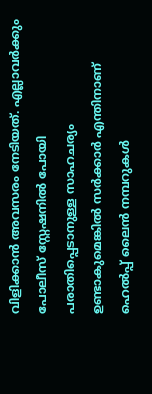വിളിക്കാൻ അവസരം നേടിയത്. എല്ലാവർക്കും പോലീസ് സ്റ്റേഷനിൽ പോയി പരാതിപ്പെടാനുള്ള സാഹചര്യം ഉണ്ടാകുമെങ്കിൽ സർക്കാർ എന്തിനാണ് ഹെൽപ്പ് ലൈൻ നമ്പറുകൾ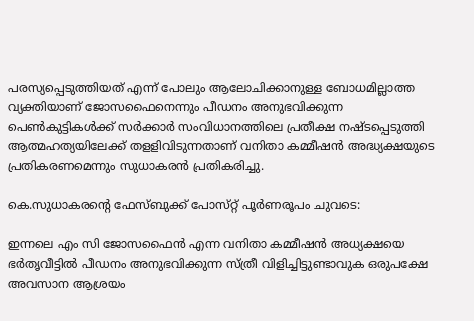പരസ്യപ്പെടുത്തിയത് എന്ന് പോലും ആലോചിക്കാനുള്ള ബോധമില്ലാത്ത വ്യക്തിയാണ് ജോസഫൈനെന്നും പീഡനം അനുഭവിക്കുന്ന പെൺകുട്ടികൾക്ക് സർക്കാർ സംവിധാനത്തിലെ പ്രതീക്ഷ നഷ്‌ടപ്പെടുത്തി ആത്മഹത്യയിലേക്ക് തള‌ളിവിടുന്നതാണ് വനിതാ കമ്മീഷൻ അദ്ധ്യക്ഷയുടെ പ്രതികരണമെന്നും സുധാകരൻ പ്രതികരിച്ചു.

കെ.സുധാകരന്റെ ഫേസ്‌ബുക്ക് പോസ്‌റ്റ് പൂ‌ർണരൂപം ചുവടെ:

ഇന്നലെ എം സി ജോസഫൈൻ എന്ന വനിതാ കമ്മീഷൻ അധ്യക്ഷയെ ഭർതൃവീട്ടിൽ പീഡനം അനുഭവിക്കുന്ന സ്ത്രീ വിളിച്ചിട്ടുണ്ടാവുക ഒരുപക്ഷേ അവസാന ആശ്രയം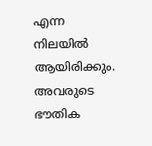എന്ന നിലയിൽ ആയിരിക്കും.
അവരുടെ ഭൗതിക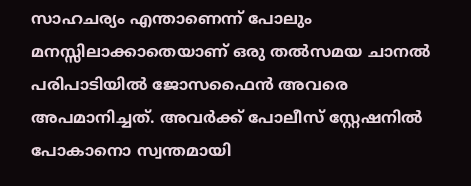സാഹചര്യം എന്താണെന്ന് പോലും മനസ്സിലാക്കാതെയാണ് ഒരു തൽസമയ ചാനൽ പരിപാടിയിൽ ജോസഫൈൻ അവരെ അപമാനിച്ചത്. അവർക്ക് പോലീസ് സ്റ്റേഷനിൽ പോകാനൊ സ്വന്തമായി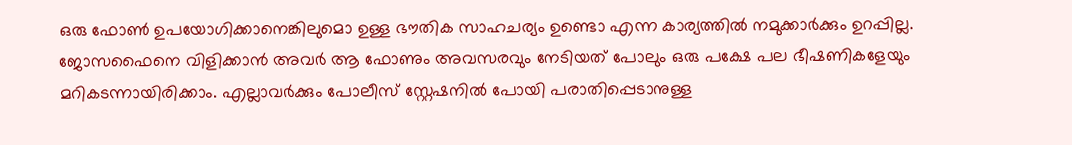ഒരു ഫോൺ ഉപയോഗിക്കാനെങ്കിലുമൊ ഉള്ള ഭൗതിക സാഹചര്യം ഉണ്ടൊ എന്ന കാര്യത്തിൽ നമുക്കാർക്കും ഉറപ്പില്ല. ജോസഫൈനെ വിളിക്കാൻ അവർ ആ ഫോണും അവസരവും നേടിയത് പോലും ഒരു പക്ഷേ പല ഭീഷണികളേയും മറികടന്നായിരിക്കാം. എല്ലാവർക്കും പോലീസ് സ്റ്റേഷനിൽ പോയി പരാതിപ്പെടാനുള്ള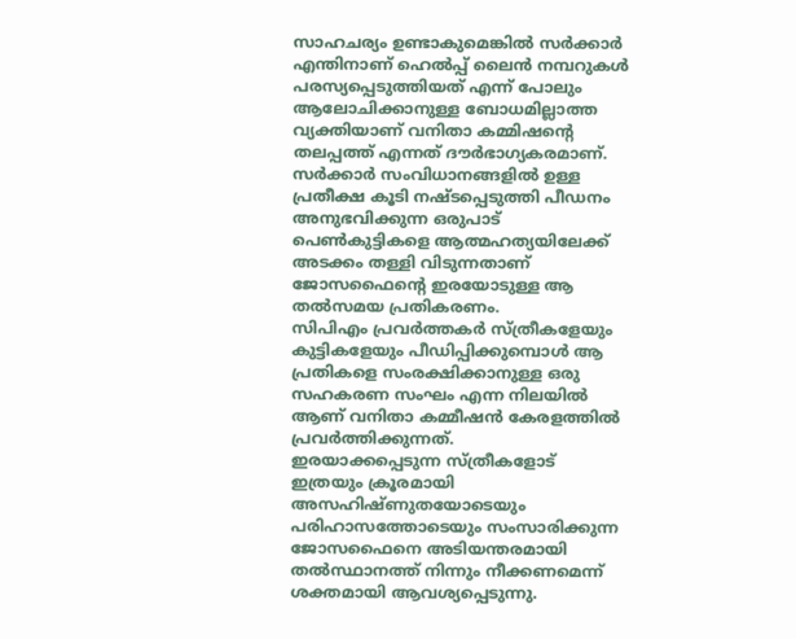സാഹചര്യം ഉണ്ടാകുമെങ്കിൽ സർക്കാർ എന്തിനാണ് ഹെൽപ്പ് ലൈൻ നമ്പറുകൾ പരസ്യപ്പെടുത്തിയത് എന്ന് പോലും ആലോചിക്കാനുള്ള ബോധമില്ലാത്ത വ്യക്തിയാണ് വനിതാ കമ്മിഷന്റെ തലപ്പത്ത് എന്നത് ദൗർഭാഗ്യകരമാണ്.
സർക്കാർ സംവിധാനങ്ങളിൽ ഉള്ള പ്രതീക്ഷ കൂടി നഷ്ടപ്പെടുത്തി പീഡനം അനുഭവിക്കുന്ന ഒരുപാട് പെൺകുട്ടികളെ ആത്മഹത്യയിലേക്ക് അടക്കം തള്ളി വിടുന്നതാണ് ജോസഫൈന്റെ ഇരയോടുള്ള ആ തൽസമയ പ്രതികരണം.
സിപിഎം പ്രവർത്തകർ സ്ത്രീകളേയും കുട്ടികളേയും പീഡിപ്പിക്കുമ്പൊൾ ആ പ്രതികളെ സംരക്ഷിക്കാനുള്ള ഒരു സഹകരണ സംഘം എന്ന നിലയിൽ ആണ് വനിതാ കമ്മീഷൻ കേരളത്തിൽ പ്രവർത്തിക്കുന്നത്.
ഇരയാക്കപ്പെടുന്ന സ്ത്രീകളോട് ഇത്രയും ക്രൂരമായി അസഹിഷ്ണുതയോടെയും പരിഹാസത്തോടെയും സംസാരിക്കുന്ന ജോസഫൈനെ അടിയന്തരമായി തൽസ്ഥാനത്ത് നിന്നും നീക്കണമെന്ന് ശക്തമായി ആവശ്യപ്പെടുന്നു.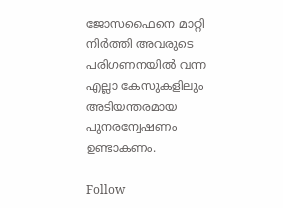ജോസഫൈനെ മാറ്റി നിർത്തി അവരുടെ പരിഗണനയിൽ വന്ന എല്ലാ കേസുകളിലും അടിയന്തരമായ പുനരന്വേഷണം ഉണ്ടാകണം.

Follow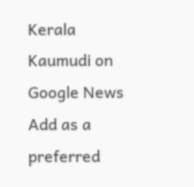Kerala Kaumudi on Google News Add as a preferred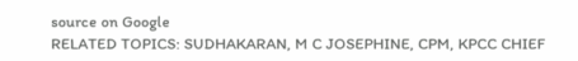source on Google
RELATED TOPICS: SUDHAKARAN, M C JOSEPHINE, CPM, KPCC CHIEF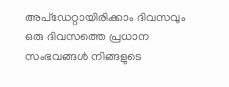അപ്ഡേറ്റായിരിക്കാം ദിവസവും
ഒരു ദിവസത്തെ പ്രധാന സംഭവങ്ങൾ നിങ്ങളുടെ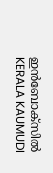ഇൻബോക്സിൽ
KERALA KAUMUDI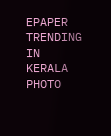EPAPER
TRENDING IN KERALA
PHOTO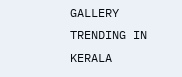GALLERY
TRENDING IN KERALA